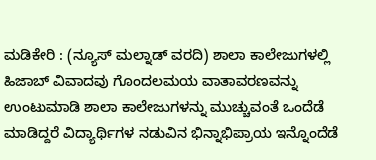ಮಡಿಕೇರಿ : (ನ್ಯೂಸ್ ಮಲ್ನಾಡ್ ವರದಿ) ಶಾಲಾ ಕಾಲೇಜುಗಳಲ್ಲಿ ಹಿಜಾಬ್ ವಿವಾದವು ಗೊಂದಲಮಯ ವಾತಾವರಣವನ್ನು ಉಂಟುಮಾಡಿ ಶಾಲಾ ಕಾಲೇಜುಗಳನ್ನು ಮುಚ್ಚುವಂತೆ ಒಂದೆಡೆ ಮಾಡಿದ್ದರೆ ವಿದ್ಯಾರ್ಥಿಗಳ ನಡುವಿನ ಭಿನ್ನಾಭಿಪ್ರಾಯ ಇನ್ನೊಂದೆಡೆ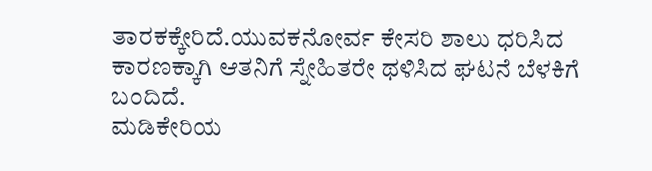ತಾರಕಕ್ಕೇರಿದೆ.ಯುವಕನೋರ್ವ ಕೇಸರಿ ಶಾಲು ಧರಿಸಿದ ಕಾರಣಕ್ಕಾಗಿ ಆತನಿಗೆ ಸ್ನೇಹಿತರೇ ಥಳಿಸಿದ ಘಟನೆ ಬೆಳಕಿಗೆ ಬಂದಿದೆ.
ಮಡಿಕೇರಿಯ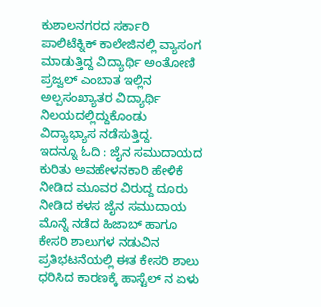ಕುಶಾಲನಗರದ ಸರ್ಕಾರಿ ಪಾಲಿಟೆಕ್ನಿಕ್ ಕಾಲೇಜಿನಲ್ಲಿ ವ್ಯಾಸಂಗ ಮಾಡುತ್ತಿದ್ದ ವಿದ್ಯಾರ್ಥಿ ಅಂತೋಣಿ ಪ್ರಜ್ವಲ್ ಎಂಬಾತ ಇಲ್ಲಿನ ಅಲ್ಪಸಂಖ್ಯಾತರ ವಿದ್ಯಾರ್ಥಿ ನಿಲಯದಲ್ಲಿದ್ದುಕೊಂಡು ವಿದ್ಯಾಭ್ಯಾಸ ನಡೆಸುತ್ತಿದ್ದ.
ಇದನ್ನೂ ಓದಿ : ಜೈನ ಸಮುದಾಯದ ಕುರಿತು ಅವಹೇಳನಕಾರಿ ಹೇಳಿಕೆ ನೀಡಿದ ಮೂವರ ವಿರುದ್ದ ದೂರು ನೀಡಿದ ಕಳಸ ಜೈನ ಸಮುದಾಯ
ಮೊನ್ನೆ ನಡೆದ ಹಿಜಾಬ್ ಹಾಗೂ ಕೇಸರಿ ಶಾಲುಗಳ ನಡುವಿನ ಪ್ರತಿಭಟನೆಯಲ್ಲಿ ಈತ ಕೇಸರಿ ಶಾಲು ಧರಿಸಿದ ಕಾರಣಕ್ಕೆ ಹಾಸ್ಟೆಲ್ ನ ಏಳು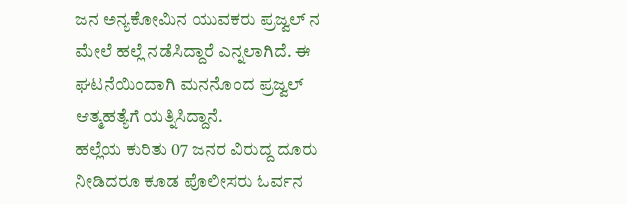ಜನ ಅನ್ಯಕೋಮಿನ ಯುವಕರು ಪ್ರಜ್ವಲ್ ನ ಮೇಲೆ ಹಲ್ಲೆ ನಡೆಸಿದ್ದಾರೆ ಎನ್ನಲಾಗಿದೆ. ಈ ಘಟನೆಯಿಂದಾಗಿ ಮನನೊಂದ ಪ್ರಜ್ವಲ್ ಆತ್ಮಹತ್ಯೆಗೆ ಯತ್ನಿಸಿದ್ದಾನೆ.
ಹಲ್ಲೆಯ ಕುರಿತು 07 ಜನರ ವಿರುದ್ದ ದೂರು ನೀಡಿದರೂ ಕೂಡ ಪೊಲೀಸರು ಓರ್ವನ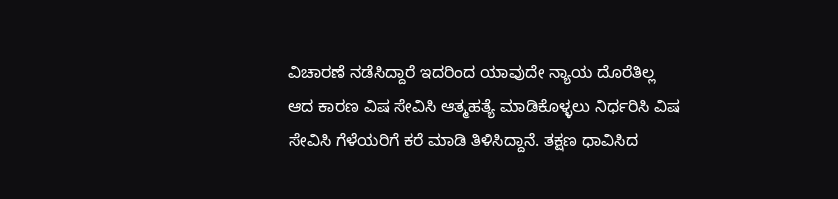ವಿಚಾರಣೆ ನಡೆಸಿದ್ದಾರೆ ಇದರಿಂದ ಯಾವುದೇ ನ್ಯಾಯ ದೊರೆತಿಲ್ಲ ಆದ ಕಾರಣ ವಿಷ ಸೇವಿಸಿ ಆತ್ಮಹತ್ಯೆ ಮಾಡಿಕೊಳ್ಳಲು ನಿರ್ಧರಿಸಿ ವಿಷ ಸೇವಿಸಿ ಗೆಳೆಯರಿಗೆ ಕರೆ ಮಾಡಿ ತಿಳಿಸಿದ್ದಾನೆ. ತಕ್ಷಣ ಧಾವಿಸಿದ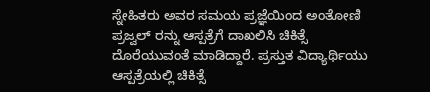ಸ್ನೇಹಿತರು ಅವರ ಸಮಯ ಪ್ರಜ್ಞೆಯಿಂದ ಅಂತೋಣಿ ಪ್ರಜ್ವಲ್ ರನ್ನು ಆಸ್ಪತ್ರೆಗೆ ದಾಖಲಿಸಿ ಚಿಕಿತ್ಸೆ ದೊರೆಯುವಂತೆ ಮಾಡಿದ್ದಾರೆ. ಪ್ರಸ್ತುತ ವಿದ್ಯಾರ್ಥಿಯು ಆಸ್ಪತ್ರೆಯಲ್ಲಿ ಚಿಕಿತ್ಸೆ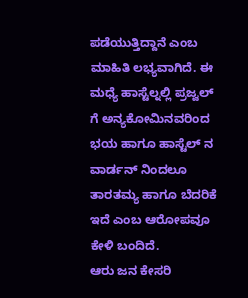ಪಡೆಯುತ್ತಿದ್ದಾನೆ ಎಂಬ ಮಾಹಿತಿ ಲಭ್ಯವಾಗಿದೆ. ಈ ಮಧ್ಯೆ ಹಾಸ್ಟೆಲ್ನಲ್ಲಿ ಪ್ರಜ್ವಲ್ ಗೆ ಅನ್ಯಕೋಮಿನವರಿಂದ ಭಯ ಹಾಗೂ ಹಾಸ್ಟೆಲ್ ನ ವಾರ್ಡನ್ ನಿಂದಲೂ ತಾರತಮ್ಯ ಹಾಗೂ ಬೆದರಿಕೆ ಇದೆ ಎಂಬ ಆರೋಪವೂ ಕೇಳಿ ಬಂದಿದೆ.
ಆರು ಜನ ಕೇಸರಿ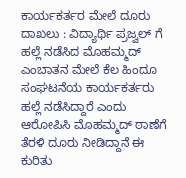ಕಾರ್ಯಕರ್ತರ ಮೇಲೆ ದೂರು ದಾಖಲು : ವಿದ್ಯಾರ್ಥಿ ಪ್ರಜ್ವಲ್ ಗೆ ಹಲ್ಲೆ ನಡೆಸಿದ ಮೊಹಮ್ಮದ್ ಎಂಬಾತನ ಮೇಲೆ ಕೆಲ ಹಿಂದೂ ಸಂಘಟನೆಯ ಕಾರ್ಯಕರ್ತರು ಹಲ್ಲೆ ನಡೆಸಿದ್ದಾರೆ ಎಂದು ಆರೋಪಿಸಿ ಮೊಹಮ್ಮದ್ ಠಾಣೆಗೆ ತೆರಳಿ ದೂರು ನೀಡಿದ್ದಾನೆ ಈ ಕುರಿತು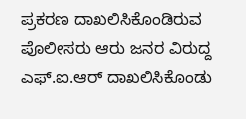ಪ್ರಕರಣ ದಾಖಲಿಸಿಕೊಂಡಿರುವ ಪೊಲೀಸರು ಆರು ಜನರ ವಿರುದ್ದ ಎಫ್.ಐ.ಆರ್ ದಾಖಲಿಸಿಕೊಂಡು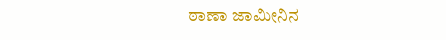ಠಾಣಾ ಜಾಮೀನಿನ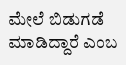ಮೇಲೆ ಬಿಡುಗಡೆ ಮಾಡಿದ್ದಾರೆ ಎಂಬ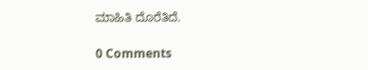ಮಾಹಿತಿ ದೊರೆತಿದೆ.

0 Comments